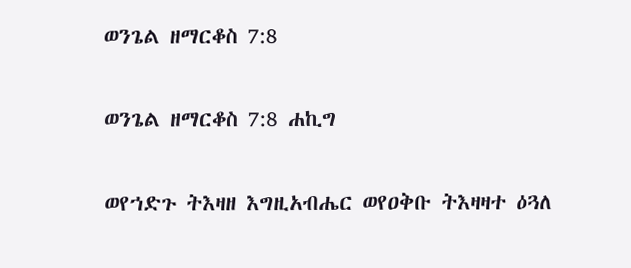ወንጌል ዘማርቆስ 7:8

ወንጌል ዘማርቆስ 7:8 ሐኪግ

ወየኀድጉ ትእዛዘ እግዚአብሔር ወየዐቅቡ ትእዛዛተ ዕጓለ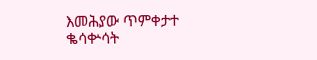እመሕያው ጥምቀታተ ቈሳቍሳት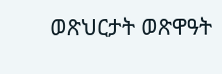ወጽህርታት ወጽዋዓት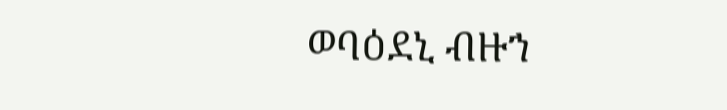ወባዕደኒ ብዙኀ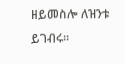ዘይመስሎ ለዝንቱ ይገብሩ።